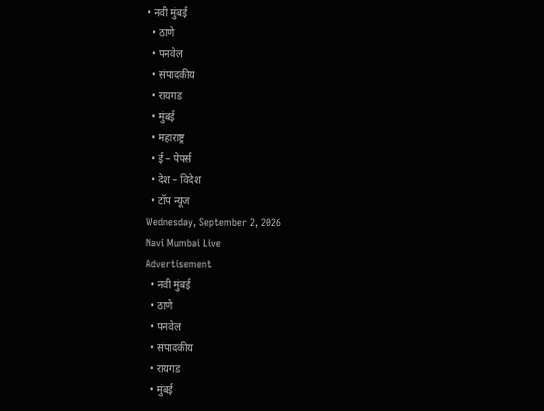• नवी मुंबई
  • ठाणे
  • पनवेल
  • संपादकीय
  • रायगड
  • मुंबई
  • महाराष्ट्र
  • ई – पेपर्स
  • देश – विदेश
  • टॉप न्यूज
Wednesday, September 2, 2026
Navi Mumbai Live
Advertisement
  • नवी मुंबई
  • ठाणे
  • पनवेल
  • संपादकीय
  • रायगड
  • मुंबई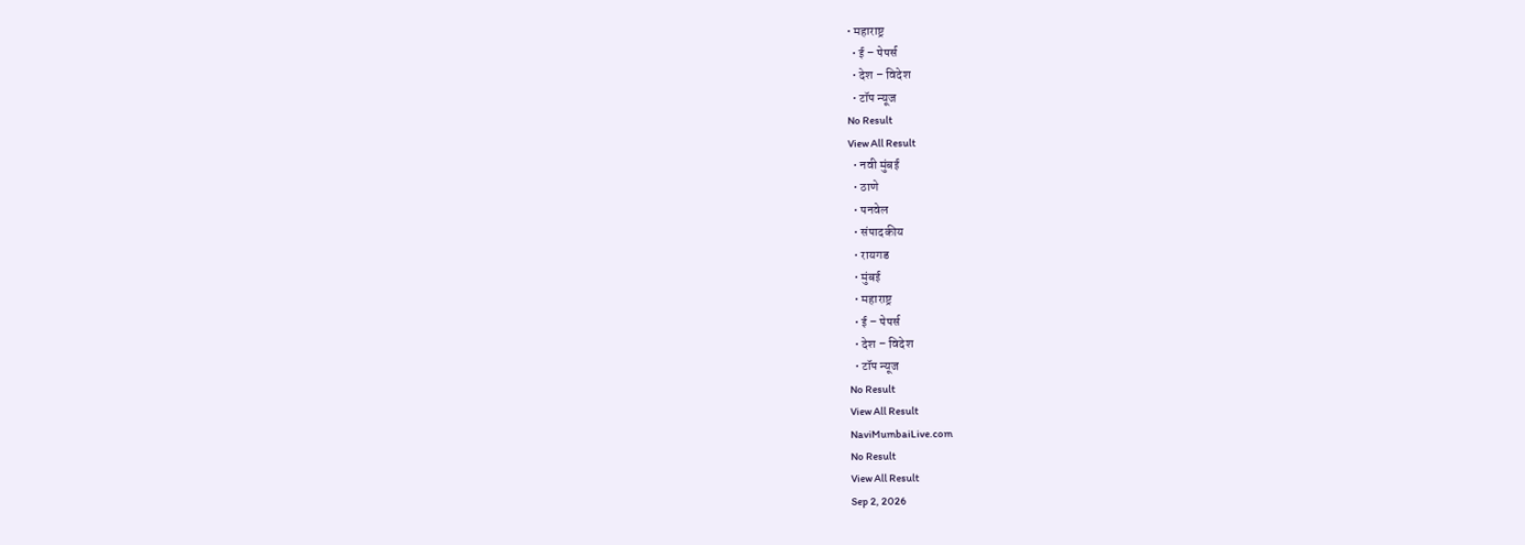• महाराष्ट्र
  • ई – पेपर्स
  • देश – विदेश
  • टॉप न्यूज
No Result
View All Result
  • नवी मुंबई
  • ठाणे
  • पनवेल
  • संपादकीय
  • रायगड
  • मुंबई
  • महाराष्ट्र
  • ई – पेपर्स
  • देश – विदेश
  • टॉप न्यूज
No Result
View All Result
NaviMumbaiLive.com
No Result
View All Result
Sep 2, 2026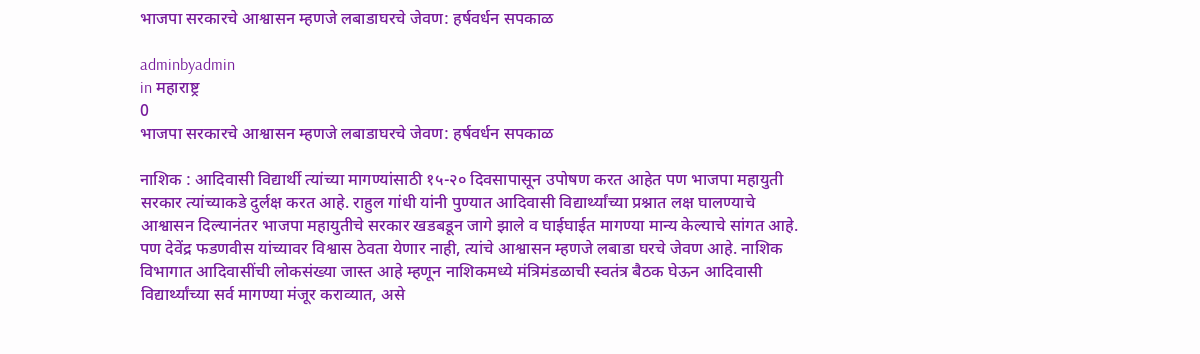भाजपा सरकारचे आश्वासन म्हणजे लबाडाघरचे जेवण: हर्षवर्धन सपकाळ

adminbyadmin
in महाराष्ट्र
0
भाजपा सरकारचे आश्वासन म्हणजे लबाडाघरचे जेवण: हर्षवर्धन सपकाळ

नाशिक : आदिवासी विद्यार्थी त्यांच्या मागण्यांसाठी १५-२० दिवसापासून उपोषण करत आहेत पण भाजपा महायुती सरकार त्यांच्याकडे दुर्लक्ष करत आहे. राहुल गांधी यांनी पुण्यात आदिवासी विद्यार्थ्यांच्या प्रश्नात लक्ष घालण्याचे आश्वासन दिल्यानंतर भाजपा महायुतीचे सरकार खडबडून जागे झाले व घाईघाईत मागण्या मान्य केल्याचे सांगत आहे. पण देवेंद्र फडणवीस यांच्यावर विश्वास ठेवता येणार नाही, त्यांचे आश्वासन म्हणजे लबाडा घरचे जेवण आहे. नाशिक विभागात आदिवासींची लोकसंख्या जास्त आहे म्हणून नाशिकमध्ये मंत्रिमंडळाची स्वतंत्र बैठक घेऊन आदिवासी विद्यार्थ्यांच्या सर्व मागण्या मंजूर कराव्यात, असे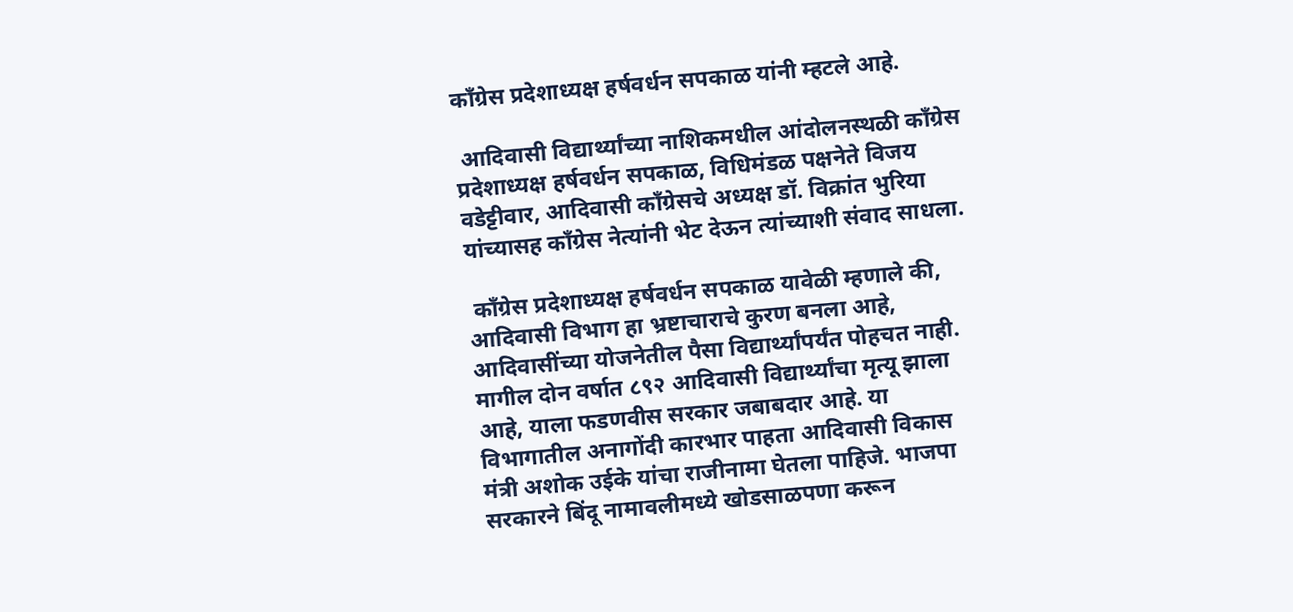काँग्रेस प्रदेशाध्यक्ष हर्षवर्धन सपकाळ यांनी म्हटले आहे.

 आदिवासी विद्यार्थ्यांच्या नाशिकमधील आंदोलनस्थळी काँग्रेस प्रदेशाध्यक्ष हर्षवर्धन सपकाळ, विधिमंडळ पक्षनेते विजय वडेट्टीवार, आदिवासी काँग्रेसचे अध्यक्ष डॉ. विक्रांत भुरिया यांच्यासह काँग्रेस नेत्यांनी भेट देऊन त्यांच्याशी संवाद साधला.

 काँग्रेस प्रदेशाध्यक्ष हर्षवर्धन सपकाळ यावेळी म्हणाले की, आदिवासी विभाग हा भ्रष्टाचाराचे कुरण बनला आहे, आदिवासींच्या योजनेतील पैसा विद्यार्थ्यांपर्यंत पोहचत नाही. मागील दोन वर्षात ८९२ आदिवासी विद्यार्थ्यांचा मृत्यू झाला आहे, याला फडणवीस सरकार जबाबदार आहे. या विभागातील अनागोंदी कारभार पाहता आदिवासी विकास मंत्री अशोक उईके यांचा राजीनामा घेतला पाहिजे. भाजपा सरकारने बिंदू नामावलीमध्ये खोडसाळपणा करून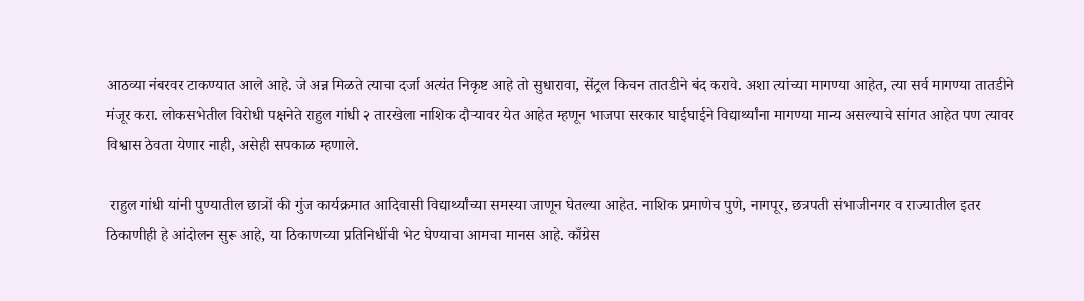आठव्या नंबरवर टाकण्यात आले आहे. जे अन्न मिळते त्याचा दर्जा अत्यंत निकृष्ट आहे तो सुधारावा, सेंट्रल किचन तातडीने बंद करावे. अशा त्यांच्या मागण्या आहेत, त्या सर्व मागण्या तातडीने मंजूर करा. लोकसभेतील विरोधी पक्षनेते राहुल गांधी २ तारखेला नाशिक दौऱ्यावर येत आहेत म्हणून भाजपा सरकार घाईघाईने विद्यार्थ्यांना मागण्या मान्य असल्याचे सांगत आहेत पण त्यावर विश्वास ठेवता येणार नाही, असेही सपकाळ म्हणाले.

 राहुल गांधी यांनी पुण्यातील छात्रों की गुंज कार्यक्रमात आदिवासी विद्यार्थ्यांच्या समस्या जाणून घेतल्या आहेत. नाशिक प्रमाणेच पुणे, नागपूर, छत्रपती संभाजीनगर व राज्यातील इतर ठिकाणीही हे आंदोलन सुरू आहे, या ठिकाणच्या प्रतिनिधींची भेट घेण्याचा आमचा मानस आहे. काँग्रेस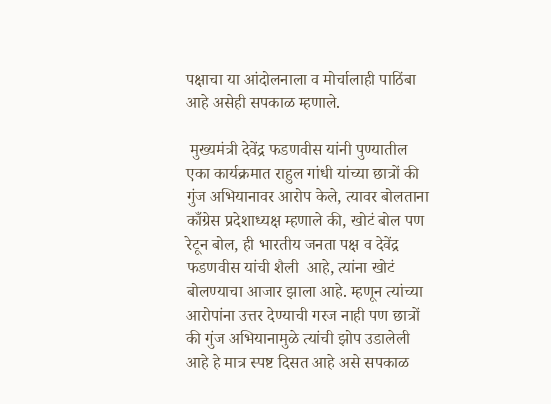पक्षाचा या आंदोलनाला व मोर्चालाही पाठिंबा आहे असेही सपकाळ म्हणाले.

 मुख्यमंत्री देवेंद्र फडणवीस यांनी पुण्यातील एका कार्यक्रमात राहुल गांधी यांच्या छात्रों की गुंज अभियानावर आरोप केले, त्यावर बोलताना काँग्रेस प्रदेशाध्यक्ष म्हणाले की, खोटं बोल पण रेटून बोल, ही भारतीय जनता पक्ष व देवेंद्र फडणवीस यांची शैली  आहे, त्यांना खोटं बोलण्याचा आजार झाला आहे. म्हणून त्यांच्या आरोपांना उत्तर देण्याची गरज नाही पण छात्रों की गुंज अभियानामुळे त्यांची झोप उडालेली आहे हे मात्र स्पष्ट दिसत आहे असे सपकाळ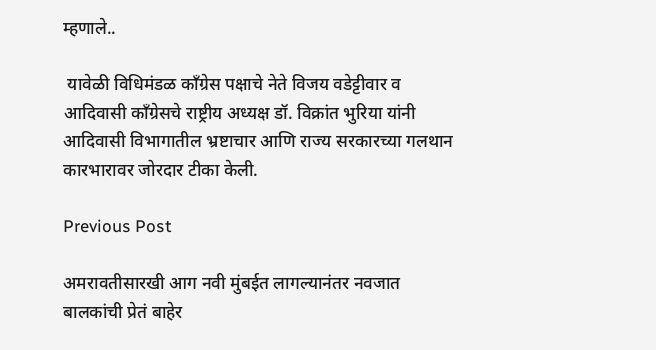म्हणाले..

 यावेळी विधिमंडळ काँग्रेस पक्षाचे नेते विजय वडेट्टीवार व आदिवासी काँग्रेसचे राष्ट्रीय अध्यक्ष डॉ. विक्रांत भुरिया यांनी आदिवासी विभागातील भ्रष्टाचार आणि राज्य सरकारच्या गलथान कारभारावर जोरदार टीका केली.

Previous Post

अमरावतीसारखी आग नवी मुंबईत लागल्यानंतर नवजात बालकांची प्रेतं बाहेर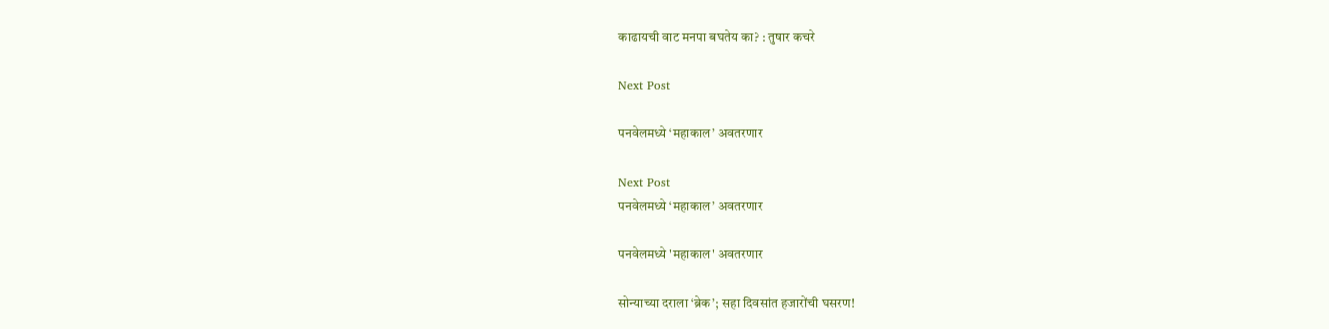काढायची वाट मनपा बघतेय का? : तुषार कचरे

Next Post

पनवेलमध्ये ‘महाकाल’ अवतरणार

Next Post
पनवेलमध्ये ‘महाकाल’ अवतरणार

पनवेलमध्ये 'महाकाल' अवतरणार

सोन्याच्या दराला ‘ब्रेक’; सहा दिवसांत हजारोंची घसरण!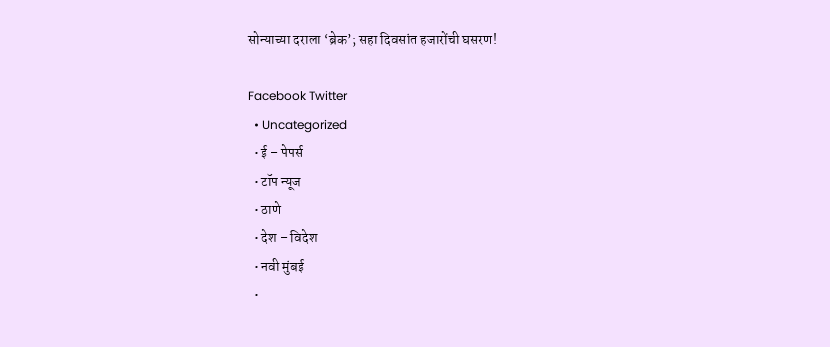सोन्याच्या दराला ‘ब्रेक’; सहा दिवसांत हजारोंची घसरण!

Facebook Twitter
  • Uncategorized
  • ई – पेपर्स
  • टॉप न्यूज
  • ठाणे
  • देश – विदेश
  • नवी मुंबई
  •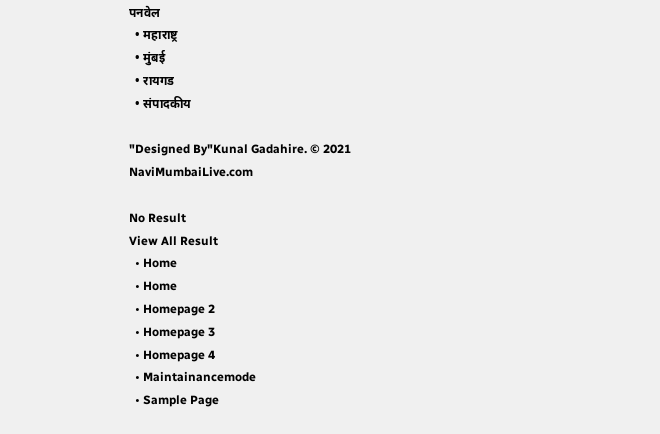पनवेल
  • महाराष्ट्र
  • मुंबई
  • रायगड
  • संपादकीय

"Designed By"Kunal Gadahire. © 2021 NaviMumbaiLive.com

No Result
View All Result
  • Home
  • Home
  • Homepage 2
  • Homepage 3
  • Homepage 4
  • Maintainancemode
  • Sample Page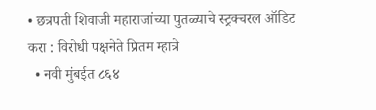• छत्रपती शिवाजी महाराजांच्या पुतळ्याचे स्ट्रक्चरल ऑडिट करा : विरोधी पक्षनेते प्रितम म्हात्रे
  • नवी मुंबईत ८६४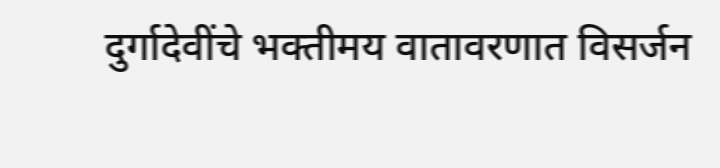दुर्गादेवींचे भक्तीमय वातावरणात विसर्जन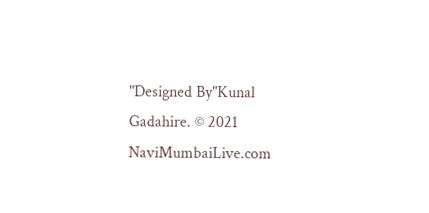"Designed By"Kunal Gadahire. © 2021 NaviMumbaiLive.com